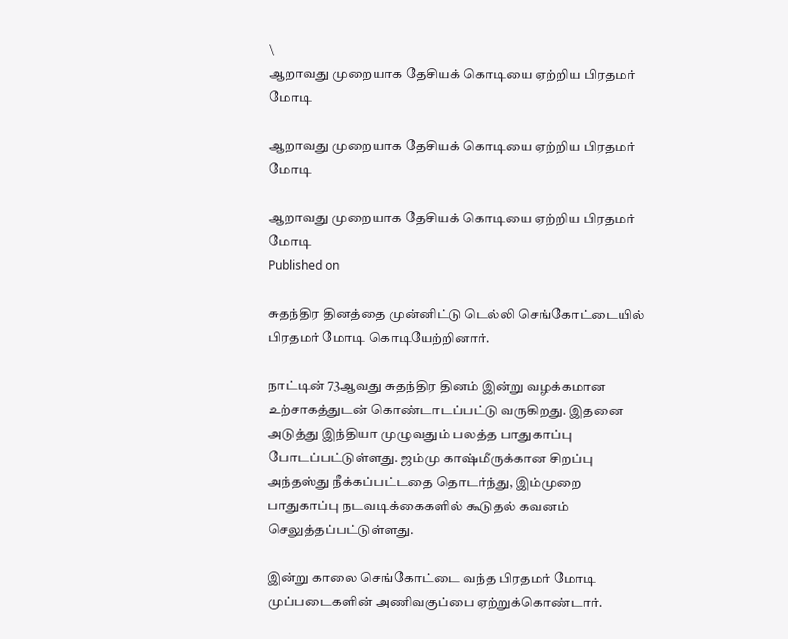\
ஆறாவது முறையாக தேசியக் கொடியை ஏற்றிய பிரதமர் மோடி

ஆறாவது முறையாக தேசியக் கொடியை ஏற்றிய பிரதமர் மோடி

ஆறாவது முறையாக தேசியக் கொடியை ஏற்றிய பிரதமர் மோடி
Published on

சுதந்திர தினத்தை முன்னிட்டு டெல்லி செங்கோட்டையில் பிரதமர் மோடி கொடியேற்றினார்.

நாட்டின் 73ஆவது சுதந்திர தினம் இன்று வழக்கமான உற்சாகத்துடன் கொண்டாடப்பட்டு வருகிறது. இதனை அடுத்து இந்தியா முழுவதும் பலத்த பாதுகாப்பு போடப்பட்டுள்ளது. ஜம்மு காஷ்மீருக்கான சிறப்பு அந்தஸ்து நீக்கப்பட்டதை தொடர்ந்து, இம்முறை பாதுகாப்பு நடவடிக்கைகளில் கூடுதல் கவனம் செலுத்தப்பட்டுள்ளது.

இன்று காலை செங்கோட்டை வந்த பிரதமர் மோடி முப்படைகளின் அணிவகுப்பை ஏற்றுக்கொண்டார்.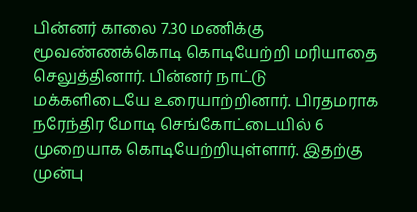பின்னர் காலை 7.30 மணிக்கு மூவண்ணக்கொடி கொடியேற்றி மரியாதை செலுத்தினார். பின்னர் நாட்டு மக்களிடையே உரையாற்றினார். பிரதமராக நரேந்திர மோடி செங்கோட்டையில் 6 முறையாக கொடியேற்றியுள்ளார். இதற்கு முன்பு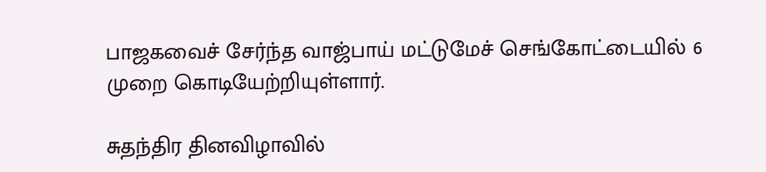பாஜகவைச் சேர்ந்த வாஜ்பாய் மட்டுமேச் செங்கோட்டையில் 6 முறை கொடியேற்றியுள்ளார்.

சுதந்திர தினவிழாவில்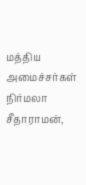மத்திய அமைச்சர்கள் நிர்மலா சீதாராமன்,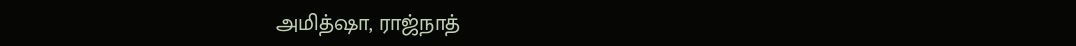அமித்ஷா, ராஜ்நாத்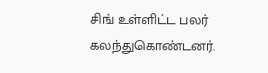சிங் உள்ளிட்ட பலர் கலந்துகொண்டனர்.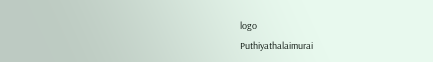logo
Puthiyathalaimurai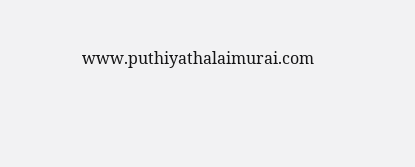www.puthiyathalaimurai.com